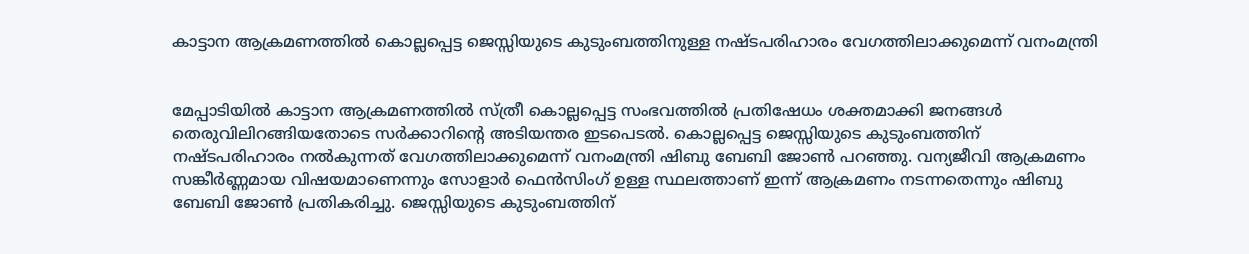കാട്ടാന ആക്രമണത്തിൽ കൊല്ലപ്പെട്ട ജെസ്സിയുടെ കുടുംബത്തിനുള്ള നഷ്ടപരിഹാരം വേഗത്തിലാക്കുമെന്ന് വനംമന്ത്രി


മേപ്പാടിയിൽ കാട്ടാന ആക്രമണത്തിൽ സ്ത്രീ കൊല്ലപ്പെട്ട സംഭവത്തിൽ പ്രതിഷേധം ശക്തമാക്കി ജനങ്ങൾ തെരുവിലിറങ്ങിയതോടെ സർക്കാറിന്റെ അടിയന്തര ഇടപെടൽ. കൊല്ലപ്പെട്ട ജെസ്സിയുടെ കുടുംബത്തിന് നഷ്ടപരിഹാരം നൽകുന്നത് വേഗത്തിലാക്കുമെന്ന് വനംമന്ത്രി ഷിബു ബേബി ജോൺ പറഞ്ഞു. വന്യജീവി ആക്രമണം സങ്കീർണ്ണമായ വിഷയമാണെന്നും സോളാർ ഫെൻസിംഗ് ഉള്ള സ്ഥലത്താണ് ഇന്ന് ആക്രമണം നടന്നതെന്നും ഷിബു ബേബി ജോൺ പ്രതികരിച്ചു. ജെസ്സിയുടെ കുടുംബത്തിന്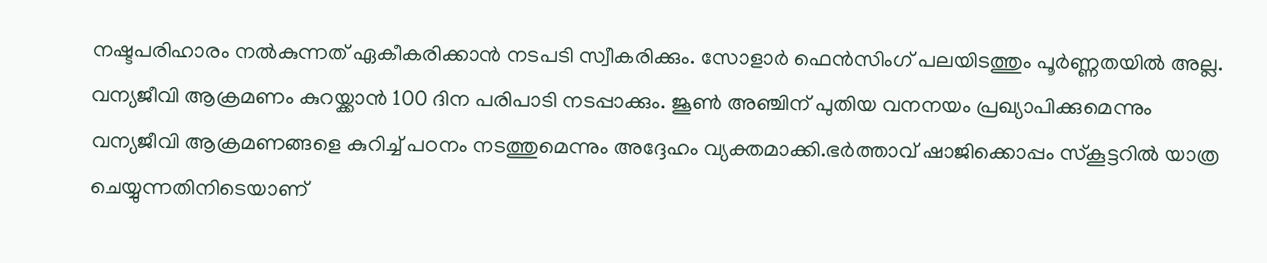നഷ്ടപരിഹാരം നൽകുന്നത് ഏകീകരിക്കാൻ നടപടി സ്വീകരിക്കും. സോളാർ ഫെൻസിംഗ് പലയിടത്തും പൂർണ്ണതയിൽ അല്ല. വന്യജീവി ആക്രമണം കുറയ്ക്കാൻ 100 ദിന പരിപാടി നടപ്പാക്കും. ജൂൺ അഞ്ചിന് പുതിയ വനനയം പ്രഖ്യാപിക്കുമെന്നും വന്യജീവി ആക്രമണങ്ങളെ കുറിച്ച് പഠനം നടത്തുമെന്നും അദ്ദേഹം വ്യക്തമാക്കി.ഭർത്താവ് ഷാജിക്കൊപ്പം സ്‌കൂട്ടറിൽ യാത്ര ചെയ്യുന്നതിനിടെയാണ്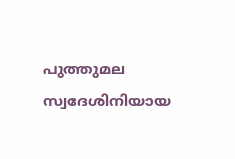പുത്തുമല സ്വദേശിനിയായ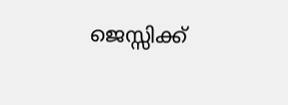ജെസ്സിക്ക്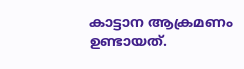കാട്ടാന ആക്രമണം ഉണ്ടായത്.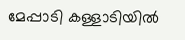മേപ്പാടി കള്ളാടിയിൽ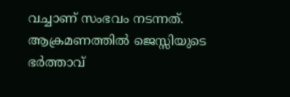വച്ചാണ് സംഭവം നടന്നത്. ആക്രമണത്തിൽ ജെസ്സിയുടെ ഭർത്താവ്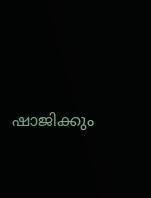ഷാജിക്കും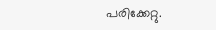പരിക്കേറ്റു.